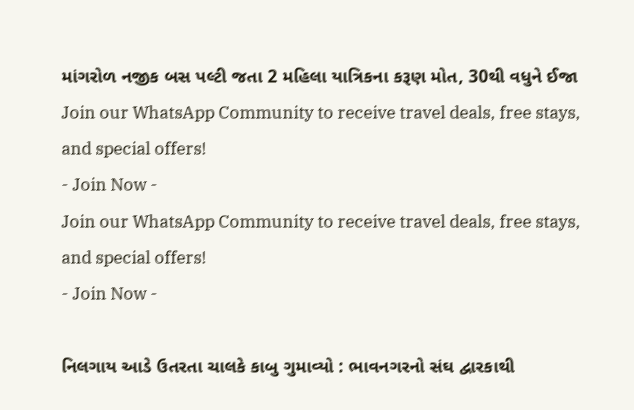માંગરોળ નજીક બસ પલ્ટી જતા 2 મહિલા યાત્રિકના કરૂણ મોત, 30થી વધુને ઈજા
Join our WhatsApp Community to receive travel deals, free stays, and special offers!
- Join Now -
Join our WhatsApp Community to receive travel deals, free stays, and special offers!
- Join Now -

નિલગાય આડે ઉતરતા ચાલકે કાબુ ગુમાવ્યો : ભાવનગરનો સંઘ દ્વારકાથી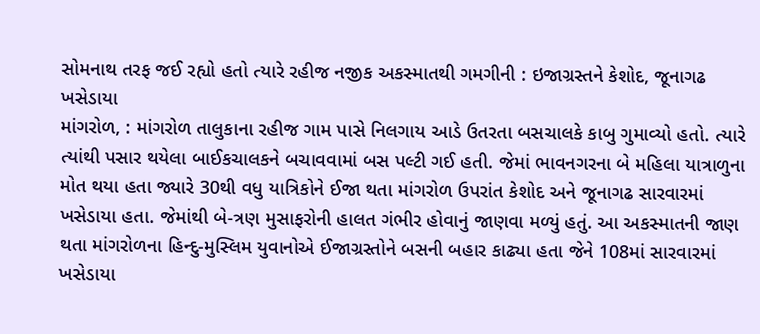સોમનાથ તરફ જઈ રહ્યો હતો ત્યારે રહીજ નજીક અકસ્માતથી ગમગીની : ઇજાગ્રસ્તને કેશોદ, જૂનાગઢ ખસેડાયા
માંગરોળ, : માંગરોળ તાલુકાના રહીજ ગામ પાસે નિલગાય આડે ઉતરતા બસચાલકે કાબુ ગુમાવ્યો હતો. ત્યારે ત્યાંથી પસાર થયેલા બાઈકચાલકને બચાવવામાં બસ પલ્ટી ગઈ હતી. જેમાં ભાવનગરના બે મહિલા યાત્રાળુના મોત થયા હતા જ્યારે 30થી વધુ યાત્રિકોને ઈજા થતા માંગરોળ ઉપરાંત કેશોદ અને જૂનાગઢ સારવારમાં ખસેડાયા હતા. જેમાંથી બે-ત્રણ મુસાફરોની હાલત ગંભીર હોવાનું જાણવા મળ્યું હતું. આ અકસ્માતની જાણ થતા માંગરોળના હિન્દુ-મુસ્લિમ યુવાનોએ ઈજાગ્રસ્તોને બસની બહાર કાઢ્યા હતા જેને 108માં સારવારમાં ખસેડાયા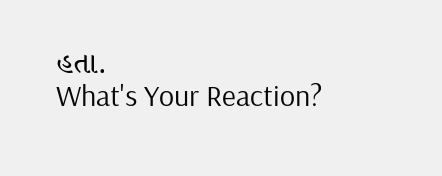હતા.
What's Your Reaction?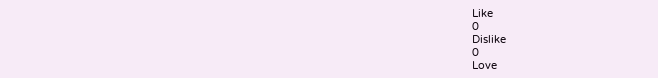Like
0
Dislike
0
Love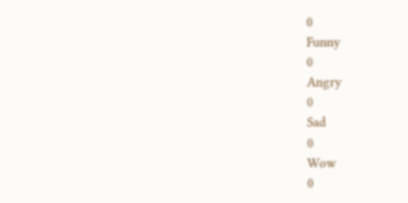0
Funny
0
Angry
0
Sad
0
Wow
0